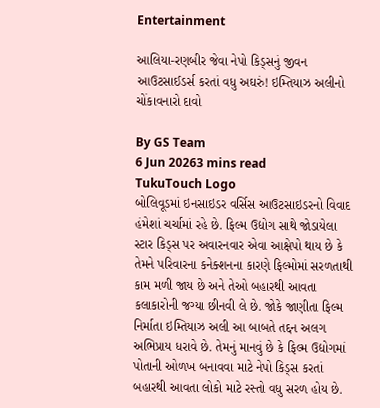Entertainment

આલિયા-રણબીર જેવા નેપો કિડ્સનું જીવન આઉટસાઈડર્સ કરતાં વધુ અઘરું! ઇમ્તિયાઝ અલીનો ચોંકાવનારો દાવો

By GS Team
6 Jun 20263 mins read
TukuTouch Logo
બોલિવૂડમાં ઇનસાઇડર વર્સિસ આઉટસાઇડરનો વિવાદ હંમેશાં ચર્ચામાં રહે છે. ફિલ્મ ઉદ્યોગ સાથે જોડાયેલા સ્ટાર કિડ્સ પર અવારનવાર એવા આક્ષેપો થાય છે કે તેમને પરિવારના કનેક્શનના કારણે ફિલ્મોમાં સરળતાથી કામ મળી જાય છે અને તેઓ બહારથી આવતા કલાકારોની જગ્યા છીનવી લે છે. જોકે જાણીતા ફિલ્મ નિર્માતા ઇમ્તિયાઝ અલી આ બાબતે તદ્દન અલગ અભિપ્રાય ધરાવે છે. તેમનું માનવું છે કે ફિલ્મ ઉદ્યોગમાં પોતાની ઓળખ બનાવવા માટે નેપો કિડ્સ કરતાં બહારથી આવતા લોકો માટે રસ્તો વધુ સરળ હોય છે.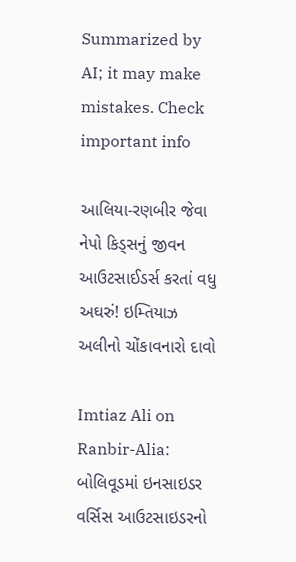Summarized by AI; it may make mistakes. Check important info

આલિયા-રણબીર જેવા નેપો કિડ્સનું જીવન આઉટસાઈડર્સ કરતાં વધુ અઘરું! ઇમ્તિયાઝ અલીનો ચોંકાવનારો દાવો

Imtiaz Ali on Ranbir-Alia: બોલિવૂડમાં ઇનસાઇડર વર્સિસ આઉટસાઇડરનો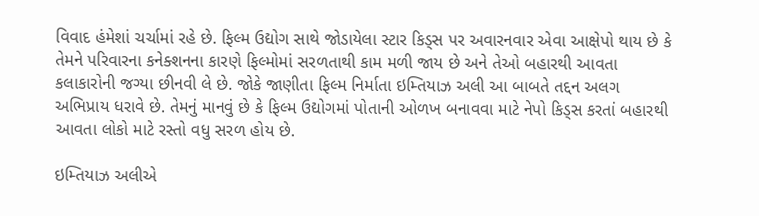વિવાદ હંમેશાં ચર્ચામાં રહે છે. ફિલ્મ ઉદ્યોગ સાથે જોડાયેલા સ્ટાર કિડ્સ પર અવારનવાર એવા આક્ષેપો થાય છે કે તેમને પરિવારના કનેક્શનના કારણે ફિલ્મોમાં સરળતાથી કામ મળી જાય છે અને તેઓ બહારથી આવતા કલાકારોની જગ્યા છીનવી લે છે. જોકે જાણીતા ફિલ્મ નિર્માતા ઇમ્તિયાઝ અલી આ બાબતે તદ્દન અલગ અભિપ્રાય ધરાવે છે. તેમનું માનવું છે કે ફિલ્મ ઉદ્યોગમાં પોતાની ઓળખ બનાવવા માટે નેપો કિડ્સ કરતાં બહારથી આવતા લોકો માટે રસ્તો વધુ સરળ હોય છે.

ઇમ્તિયાઝ અલીએ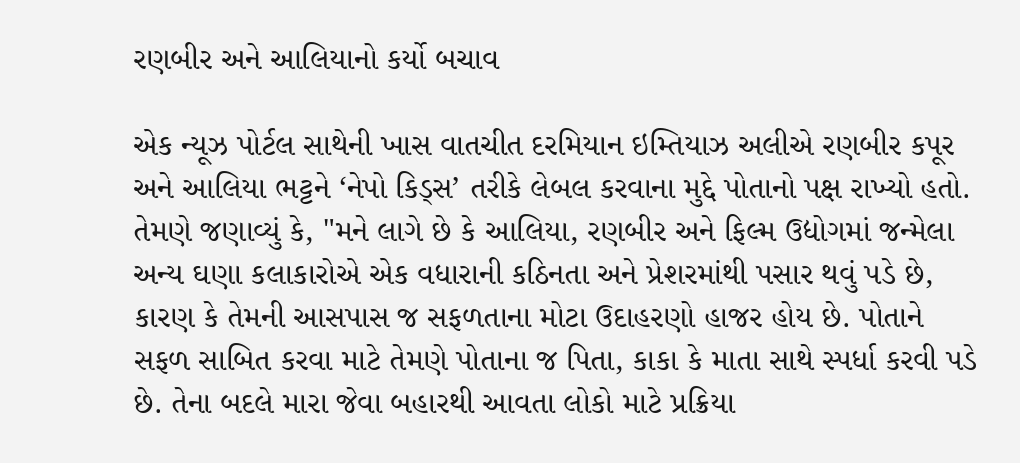રણબીર અને આલિયાનો કર્યો બચાવ

એક ન્યૂઝ પોર્ટલ સાથેની ખાસ વાતચીત દરમિયાન ઇમ્તિયાઝ અલીએ રણબીર કપૂર અને આલિયા ભટ્ટને ‘નેપો કિડ્સ’ તરીકે લેબલ કરવાના મુદ્દે પોતાનો પક્ષ રાખ્યો હતો. તેમણે જણાવ્યું કે, "મને લાગે છે કે આલિયા, રણબીર અને ફિલ્મ ઉદ્યોગમાં જન્મેલા અન્ય ઘણા કલાકારોએ એક વધારાની કઠિનતા અને પ્રેશરમાંથી પસાર થવું પડે છે, કારણ કે તેમની આસપાસ જ સફળતાના મોટા ઉદાહરણો હાજર હોય છે. પોતાને સફળ સાબિત કરવા માટે તેમણે પોતાના જ પિતા, કાકા કે માતા સાથે સ્પર્ધા કરવી પડે છે. તેના બદલે મારા જેવા બહારથી આવતા લોકો માટે પ્રક્રિયા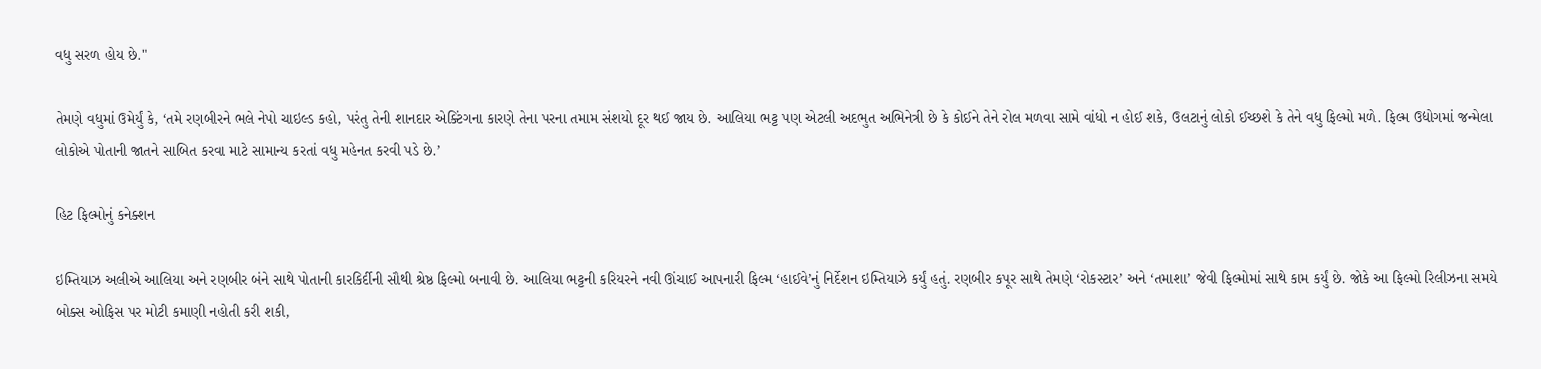વધુ સરળ હોય છે."

તેમણે વધુમાં ઉમેર્યું કે, ‘તમે રણબીરને ભલે નેપો ચાઇલ્ડ કહો, પરંતુ તેની શાનદાર એક્ટિંગના કારણે તેના પરના તમામ સંશયો દૂર થઈ જાય છે. આલિયા ભટ્ટ પણ એટલી અદભુત અભિનેત્રી છે કે કોઈને તેને રોલ મળવા સામે વાંધો ન હોઈ શકે, ઉલટાનું લોકો ઈચ્છશે કે તેને વધુ ફિલ્મો મળે. ફિલ્મ ઉદ્યોગમાં જન્મેલા લોકોએ પોતાની જાતને સાબિત કરવા માટે સામાન્ય કરતાં વધુ મહેનત કરવી પડે છે.’

હિટ ફિલ્મોનું કનેક્શન

ઇમ્તિયાઝ અલીએ આલિયા અને રણબીર બંને સાથે પોતાની કારકિર્દીની સૌથી શ્રેષ્ઠ ફિલ્મો બનાવી છે. આલિયા ભટ્ટની કરિયરને નવી ઊંચાઈ આપનારી ફિલ્મ ‘હાઈવે’નું નિર્દેશન ઇમ્તિયાઝે કર્યું હતું. રણબીર કપૂર સાથે તેમણે ‘રોકસ્ટાર’ અને ‘તમાશા’ જેવી ફિલ્મોમાં સાથે કામ કર્યું છે. જોકે આ ફિલ્મો રિલીઝના સમયે બોક્સ ઓફિસ પર મોટી કમાણી નહોતી કરી શકી,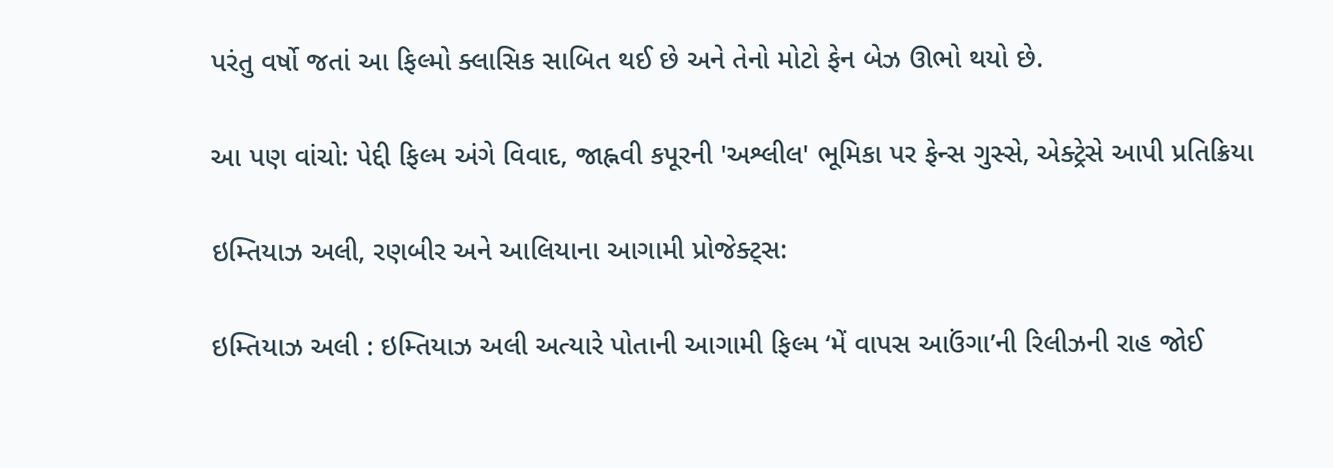પરંતુ વર્ષો જતાં આ ફિલ્મો ક્લાસિક સાબિત થઈ છે અને તેનો મોટો ફેન બેઝ ઊભો થયો છે.

આ પણ વાંચો: પેદ્દી ફિલ્મ અંગે વિવાદ, જાહ્નવી કપૂરની 'અશ્લીલ' ભૂમિકા પર ફેન્સ ગુસ્સે, એક્ટ્રેસે આપી પ્રતિક્રિયા

ઇમ્તિયાઝ અલી, રણબીર અને આલિયાના આગામી પ્રોજેક્ટ્સ:

ઇમ્તિયાઝ અલી : ઇમ્તિયાઝ અલી અત્યારે પોતાની આગામી ફિલ્મ ‘મેં વાપસ આઉંગા’ની રિલીઝની રાહ જોઈ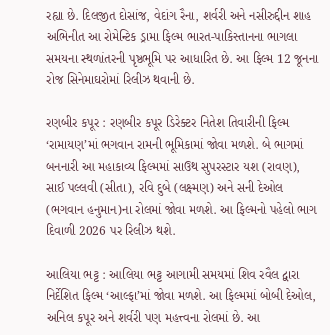રહ્યા છે. દિલજીત દોસાંજ, વેદાંગ રૈના, શર્વરી અને નસીરુદ્દીન શાહ અભિનીત આ રોમેન્ટિક ડ્રામા ફિલ્મ ભારત-પાકિસ્તાનના ભાગલા સમયના સ્થળાંતરની પૃષ્ઠભૂમિ પર આધારિત છે. આ ફિલ્મ 12 જૂનના રોજ સિનેમાઘરોમાં રિલીઝ થવાની છે.

રણબીર કપૂર : રણબીર કપૂર ડિરેક્ટર નિતેશ તિવારીની ફિલ્મ ‘રામાયણ’માં ભગવાન રામની ભૂમિકામાં જોવા મળશે. બે ભાગમાં બનનારી આ મહાકાવ્ય ફિલ્મમાં સાઉથ સુપરસ્ટાર યશ (રાવણ), સાઈ પલ્લવી (સીતા), રવિ દુબે (લક્ષ્મણ) અને સની દેઓલ (ભગવાન હનુમાન)ના રોલમાં જોવા મળશે. આ ફિલ્મનો પહેલો ભાગ દિવાળી 2026 પર રિલીઝ થશે.

આલિયા ભટ્ટ : આલિયા ભટ્ટ આગામી સમયમાં શિવ રવૈલ દ્વારા નિર્દેશિત ફિલ્મ ‘આલ્ફા’માં જોવા મળશે. આ ફિલ્મમાં બોબી દેઓલ, અનિલ કપૂર અને શર્વરી પણ મહત્ત્વના રોલમાં છે. આ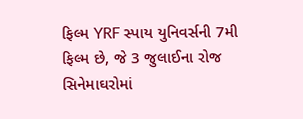ફિલ્મ YRF સ્પાય યુનિવર્સની 7મી ફિલ્મ છે, જે 3 જુલાઈના રોજ સિનેમાઘરોમાં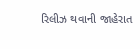રિલીઝ થવાની જાહેરાત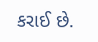કરાઈ છે.